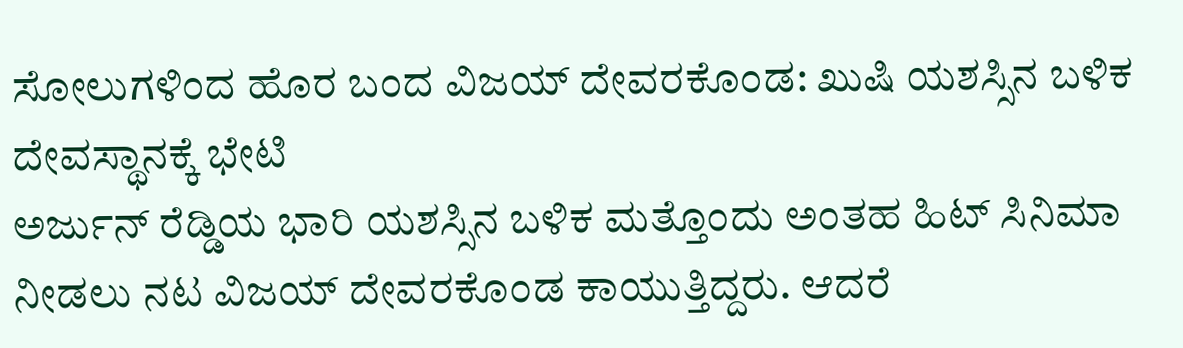ಸೋಲುಗಳಿಂದ ಹೊರ ಬಂದ ವಿಜಯ್ ದೇವರಕೊಂಡ: ಖುಷಿ ಯಶಸ್ಸಿನ ಬಳಿಕ ದೇವಸ್ಥಾನಕ್ಕೆ ಭೇಟಿ
ಅರ್ಜುನ್ ರೆಡ್ಡಿಯ ಭಾರಿ ಯಶಸ್ಸಿನ ಬಳಿಕ ಮತ್ತೊಂದು ಅಂತಹ ಹಿಟ್ ಸಿನಿಮಾ ನೀಡಲು ನಟ ವಿಜಯ್ ದೇವರಕೊಂಡ ಕಾಯುತ್ತಿದ್ದರು. ಆದರೆ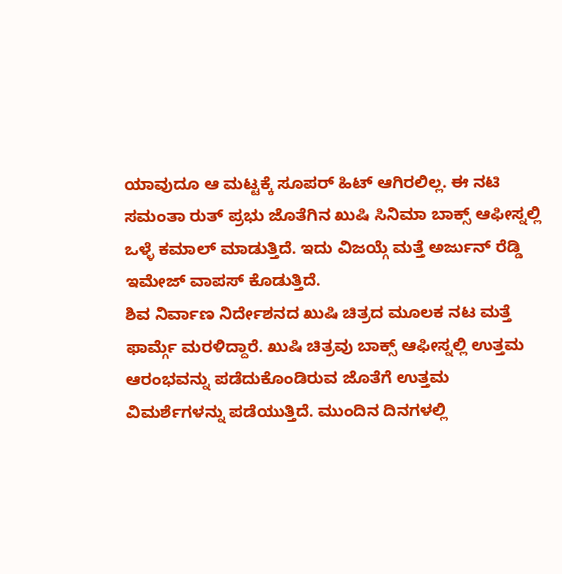ಯಾವುದೂ ಆ ಮಟ್ಟಕ್ಕೆ ಸೂಪರ್ ಹಿಟ್ ಆಗಿರಲಿಲ್ಲ. ಈ ನಟಿ ಸಮಂತಾ ರುತ್ ಪ್ರಭು ಜೊತೆಗಿನ ಖುಷಿ ಸಿನಿಮಾ ಬಾಕ್ಸ್ ಆಫೀಸ್ನಲ್ಲಿ ಒಳ್ಳೆ ಕಮಾಲ್ ಮಾಡುತ್ತಿದೆ. ಇದು ವಿಜಯ್ಗೆ ಮತ್ತೆ ಅರ್ಜುನ್ ರೆಡ್ಡಿ ಇಮೇಜ್ ವಾಪಸ್ ಕೊಡುತ್ತಿದೆ.
ಶಿವ ನಿರ್ವಾಣ ನಿರ್ದೇಶನದ ಖುಷಿ ಚಿತ್ರದ ಮೂಲಕ ನಟ ಮತ್ತೆ ಫಾರ್ಮ್ಗೆ ಮರಳಿದ್ದಾರೆ. ಖುಷಿ ಚಿತ್ರವು ಬಾಕ್ಸ್ ಆಫೀಸ್ನಲ್ಲಿ ಉತ್ತಮ ಆರಂಭವನ್ನು ಪಡೆದುಕೊಂಡಿರುವ ಜೊತೆಗೆ ಉತ್ತಮ ವಿಮರ್ಶೆಗಳನ್ನು ಪಡೆಯುತ್ತಿದೆ. ಮುಂದಿನ ದಿನಗಳಲ್ಲಿ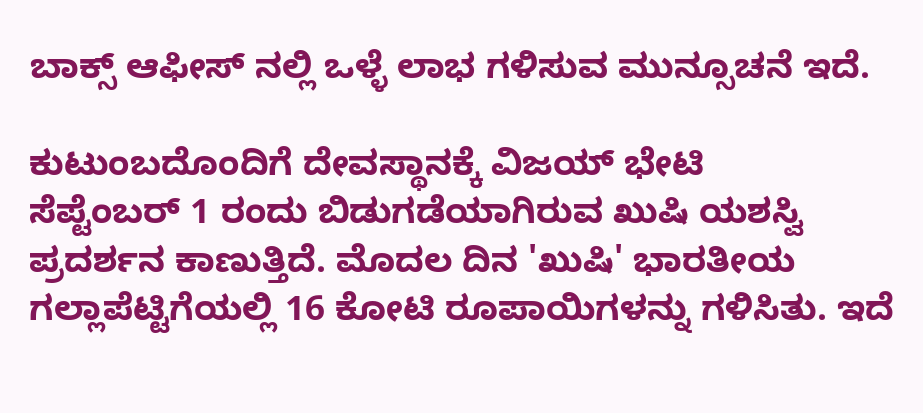ಬಾಕ್ಸ್ ಆಫೀಸ್ ನಲ್ಲಿ ಒಳ್ಳೆ ಲಾಭ ಗಳಿಸುವ ಮುನ್ಸೂಚನೆ ಇದೆ.

ಕುಟುಂಬದೊಂದಿಗೆ ದೇವಸ್ಥಾನಕ್ಕೆ ವಿಜಯ್ ಭೇಟಿ
ಸೆಪ್ಟೆಂಬರ್ 1 ರಂದು ಬಿಡುಗಡೆಯಾಗಿರುವ ಖುಷಿ ಯಶಸ್ವಿ ಪ್ರದರ್ಶನ ಕಾಣುತ್ತಿದೆ. ಮೊದಲ ದಿನ 'ಖುಷಿ' ಭಾರತೀಯ ಗಲ್ಲಾಪೆಟ್ಟಿಗೆಯಲ್ಲಿ 16 ಕೋಟಿ ರೂಪಾಯಿಗಳನ್ನು ಗಳಿಸಿತು. ಇದೆ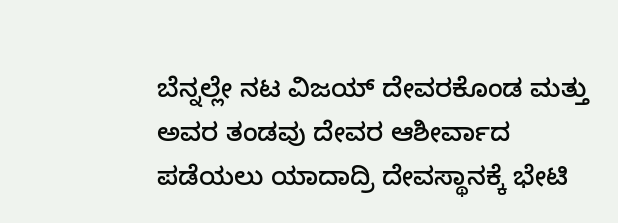ಬೆನ್ನಲ್ಲೇ ನಟ ವಿಜಯ್ ದೇವರಕೊಂಡ ಮತ್ತು ಅವರ ತಂಡವು ದೇವರ ಆಶೀರ್ವಾದ ಪಡೆಯಲು ಯಾದಾದ್ರಿ ದೇವಸ್ಥಾನಕ್ಕೆ ಭೇಟಿ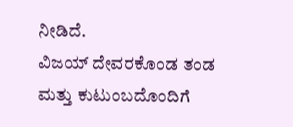ನೀಡಿದೆ.
ವಿಜಯ್ ದೇವರಕೊಂಡ ತಂಡ ಮತ್ತು ಕುಟುಂಬದೊಂದಿಗೆ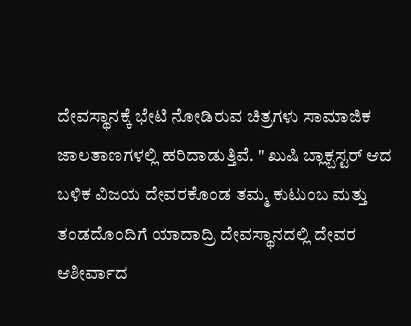ದೇವಸ್ಥಾನಕ್ಕೆ ಭೇಟಿ ನೋಡಿರುವ ಚಿತ್ರಗಳು ಸಾಮಾಜಿಕ ಜಾಲತಾಣಗಳಲ್ಲಿ ಹರಿದಾಡುತ್ತಿವೆ. " ಖುಷಿ ಬ್ಲಾಕ್ಬಸ್ಟರ್ ಆದ ಬಳಿಕ ವಿಜಯ ದೇವರಕೊಂಡ ತಮ್ಮ ಕುಟುಂಬ ಮತ್ತು ತಂಡದೊಂದಿಗೆ ಯಾದಾದ್ರಿ ದೇವಸ್ಥಾನದಲ್ಲಿ ದೇವರ ಆಶೀರ್ವಾದ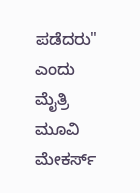ಪಡೆದರು" ಎಂದು ಮೈತ್ರಿ ಮೂವಿ ಮೇಕರ್ಸ್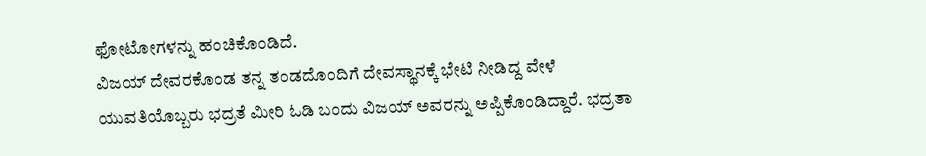ಫೋಟೋಗಳನ್ನು ಹಂಚಿಕೊಂಡಿದೆ.
ವಿಜಯ್ ದೇವರಕೊಂಡ ತನ್ನ ತಂಡದೊಂದಿಗೆ ದೇವಸ್ಥಾನಕ್ಕೆ ಭೇಟಿ ನೀಡಿದ್ದ ವೇಳೆ ಯುವತಿಯೊಬ್ಬರು ಭದ್ರತೆ ಮೀರಿ ಓಡಿ ಬಂದು ವಿಜಯ್ ಅವರನ್ನು ಅಪ್ಪಿಕೊಂಡಿದ್ದಾರೆ. ಭದ್ರತಾ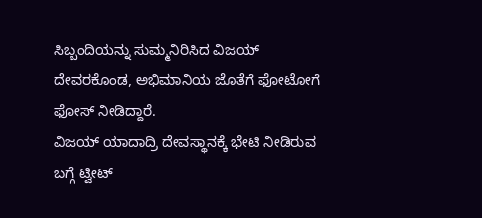ಸಿಬ್ಬಂದಿಯನ್ನು ಸುಮ್ಮನಿರಿಸಿದ ವಿಜಯ್ ದೇವರಕೊಂಡ, ಅಭಿಮಾನಿಯ ಜೊತೆಗೆ ಫೋಟೋಗೆ ಫೋಸ್ ನೀಡಿದ್ದಾರೆ.
ವಿಜಯ್ ಯಾದಾದ್ರಿ ದೇವಸ್ಥಾನಕ್ಕೆ ಭೇಟಿ ನೀಡಿರುವ ಬಗ್ಗೆ ಟ್ವೀಟ್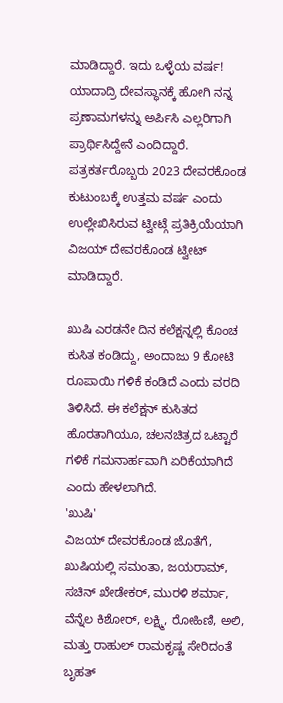ಮಾಡಿದ್ದಾರೆ. ಇದು ಒಳ್ಳೆಯ ವರ್ಷ! ಯಾದಾದ್ರಿ ದೇವಸ್ಥಾನಕ್ಕೆ ಹೋಗಿ ನನ್ನ ಪ್ರಣಾಮಗಳನ್ನು ಅರ್ಪಿಸಿ ಎಲ್ಲರಿಗಾಗಿ ಪ್ರಾರ್ಥಿಸಿದ್ದೇನೆ ಎಂದಿದ್ದಾರೆ. ಪತ್ರಕರ್ತರೊಬ್ಬರು 2023 ದೇವರಕೊಂಡ ಕುಟುಂಬಕ್ಕೆ ಉತ್ತಮ ವರ್ಷ ಎಂದು ಉಲ್ಲೇಖಿಸಿರುವ ಟ್ವೀಟ್ಗೆ ಪ್ರತಿಕ್ರಿಯೆಯಾಗಿ ವಿಜಯ್ ದೇವರಕೊಂಡ ಟ್ವೀಟ್ ಮಾಡಿದ್ದಾರೆ.

ಖುಷಿ ಎರಡನೇ ದಿನ ಕಲೆಕ್ಷನ್ನಲ್ಲಿ ಕೊಂಚ ಕುಸಿತ ಕಂಡಿದ್ದು, ಅಂದಾಜು 9 ಕೋಟಿ ರೂಪಾಯಿ ಗಳಿಕೆ ಕಂಡಿದೆ ಎಂದು ವರದಿ ತಿಳಿಸಿದೆ. ಈ ಕಲೆಕ್ಷನ್ ಕುಸಿತದ ಹೊರತಾಗಿಯೂ, ಚಲನಚಿತ್ರದ ಒಟ್ಟಾರೆ ಗಳಿಕೆ ಗಮನಾರ್ಹವಾಗಿ ಏರಿಕೆಯಾಗಿದೆ ಎಂದು ಹೇಳಲಾಗಿದೆ.
'ಖುಷಿ'
ವಿಜಯ್ ದೇವರಕೊಂಡ ಜೊತೆಗೆ, ಖುಷಿಯಲ್ಲಿ ಸಮಂತಾ, ಜಯರಾಮ್, ಸಚಿನ್ ಖೇಡೇಕರ್, ಮುರಳಿ ಶರ್ಮಾ, ವೆನ್ನೆಲ ಕಿಶೋರ್, ಲಕ್ಷ್ಮಿ, ರೋಹಿಣಿ, ಅಲಿ, ಮತ್ತು ರಾಹುಲ್ ರಾಮಕೃಷ್ಣ ಸೇರಿದಂತೆ ಬೃಹತ್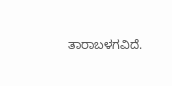ತಾರಾಬಳಗವಿದೆ.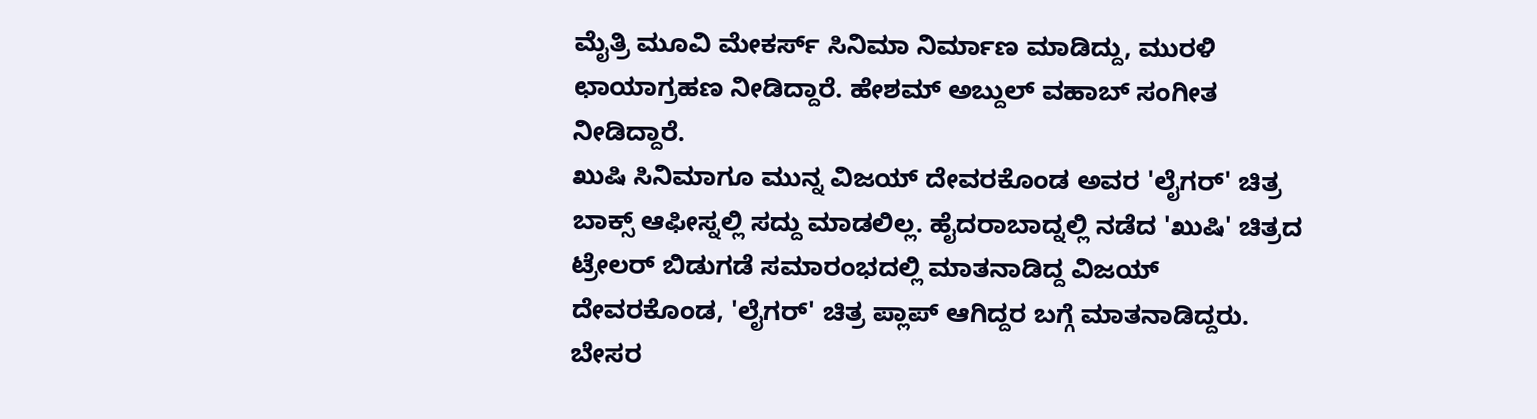ಮೈತ್ರಿ ಮೂವಿ ಮೇಕರ್ಸ್ ಸಿನಿಮಾ ನಿರ್ಮಾಣ ಮಾಡಿದ್ದು, ಮುರಳಿ ಛಾಯಾಗ್ರಹಣ ನೀಡಿದ್ದಾರೆ. ಹೇಶಮ್ ಅಬ್ದುಲ್ ವಹಾಬ್ ಸಂಗೀತ ನೀಡಿದ್ದಾರೆ.
ಖುಷಿ ಸಿನಿಮಾಗೂ ಮುನ್ನ ವಿಜಯ್ ದೇವರಕೊಂಡ ಅವರ 'ಲೈಗರ್' ಚಿತ್ರ ಬಾಕ್ಸ್ ಆಫೀಸ್ನಲ್ಲಿ ಸದ್ದು ಮಾಡಲಿಲ್ಲ. ಹೈದರಾಬಾದ್ನಲ್ಲಿ ನಡೆದ 'ಖುಷಿ' ಚಿತ್ರದ ಟ್ರೇಲರ್ ಬಿಡುಗಡೆ ಸಮಾರಂಭದಲ್ಲಿ ಮಾತನಾಡಿದ್ದ ವಿಜಯ್ ದೇವರಕೊಂಡ, 'ಲೈಗರ್' ಚಿತ್ರ ಪ್ಲಾಪ್ ಆಗಿದ್ದರ ಬಗ್ಗೆ ಮಾತನಾಡಿದ್ದರು. ಬೇಸರ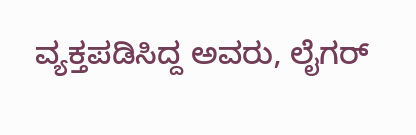ವ್ಯಕ್ತಪಡಿಸಿದ್ದ ಅವರು, ಲೈಗರ್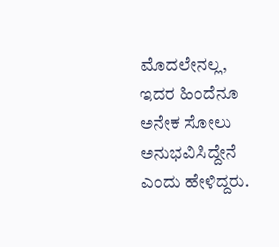ಮೊದಲೇನಲ್ಲ, ಇದರ ಹಿಂದೆನೂ ಅನೇಕ ಸೋಲು ಅನುಭವಿಸಿದ್ದೇನೆ ಎಂದು ಹೇಳಿದ್ದರು.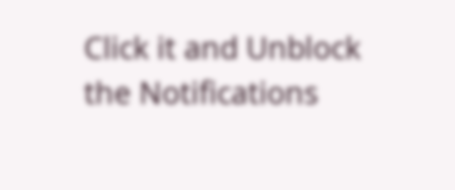Click it and Unblock the Notifications